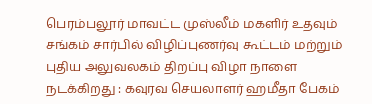பெரம்பலூர் மாவட்ட முஸ்லீம் மகளிர் உதவும் சங்கம் சார்பில் விழிப்புணர்வு கூட்டம் மற்றும் புதிய அலுவலகம் திறப்பு விழா நாளை நடக்கிறது : கவுரவ செயலாளர் ஹமீதா பேகம்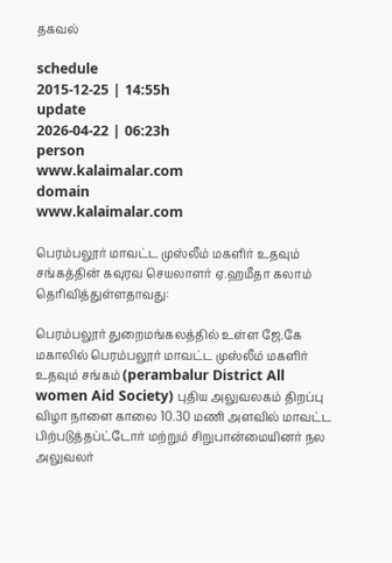தகவல்

schedule
2015-12-25 | 14:55h
update
2026-04-22 | 06:23h
person
www.kalaimalar.com
domain
www.kalaimalar.com

பெரம்பலூர் மாவட்ட முஸ்லீம் மகளிர் உதவும் சங்கத்தின் கவுரவ செயலாளர் ஏ.ஹமீதா கலாம் தெரிவித்துள்ளதாவது:

பெரம்பலூர் துறைமங்கலத்தில் உள்ள ஜே.கே மகாலில் பெரம்பலூர் மாவட்ட முஸ்லீம் மகளிர் உதவும் சங்கம் (perambalur District All women Aid Society) புதிய அலுவலகம் திறப்பு விழா நாளை காலை 10.30 மணி அளவில் மாவட்ட பிற்படுத்தப்ட்டோர் மற்றும் சிறுபான்மையினர் நல அலுவலர்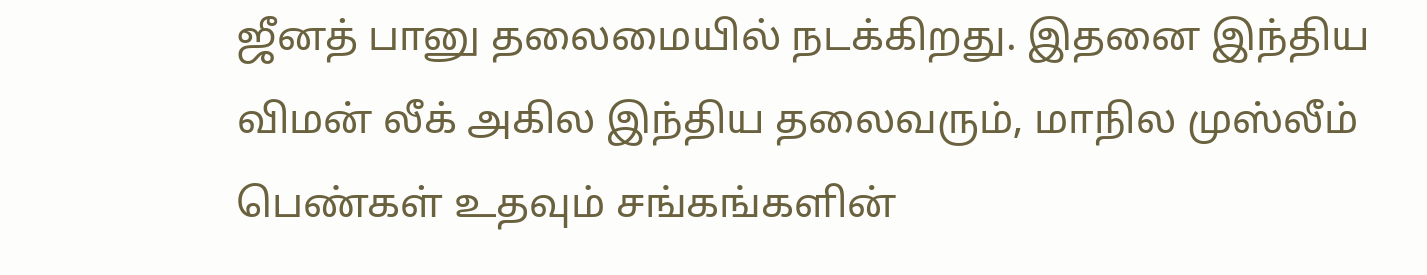ஜீனத் பானு தலைமையில் நடக்கிறது. இதனை இந்திய விமன் லீக் அகில இந்திய தலைவரும், மாநில முஸ்லீம் பெண்கள் உதவும் சங்கங்களின்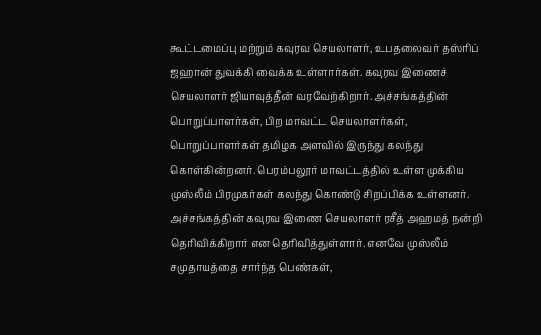கூட்டமைப்பு மற்றும் கவுரவ செயலாளர், உபதலைவர் தஸ்ரிப் ஜஹான் துவக்கி வைக்க உள்ளார்கள். கவுரவ இணைச் செயலாளர் ஜியாவுத்தீன் வரவேற்கிறார். அச்சங்கத்தின் பொறுப்பாளர்கள், பிற மாவட்ட செயலாளர்கள், பொறுப்பாளர்கள் தமிழக அளவில் இருந்து கலந்து கொள்கின்றனர். பெரம்பலூர் மாவட்டத்தில் உள்ள முக்கிய முஸ்லீம் பிரமுகர்கள் கலந்து கொண்டு சிறப்பிக்க உள்ளனர். அச்சங்கத்தின் கவுரவ இணை செயலாளர் ரசீத் அஹமத் நன்றி தெரிவிக்கிறார் என தெரிவித்துள்ளார். எனவே முஸ்லீம் சமுதாயத்தை சார்ந்த பெண்கள்,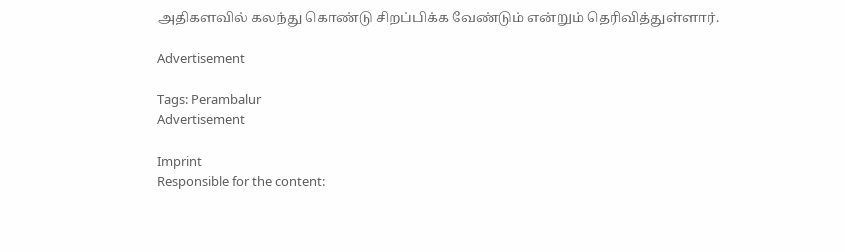அதிகளவில் கலந்து கொண்டு சிறப்பிக்க வேண்டும் என்றும் தெரிவித்துள்ளார்.

Advertisement

Tags: Perambalur
Advertisement

Imprint
Responsible for the content: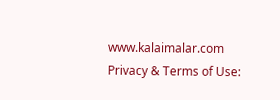www.kalaimalar.com
Privacy & Terms of Use: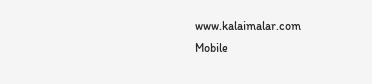www.kalaimalar.com
Mobile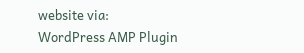website via:
WordPress AMP Plugin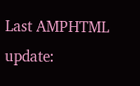Last AMPHTML update: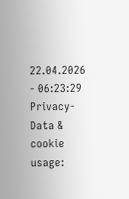22.04.2026 - 06:23:29
Privacy-Data & cookie usage: